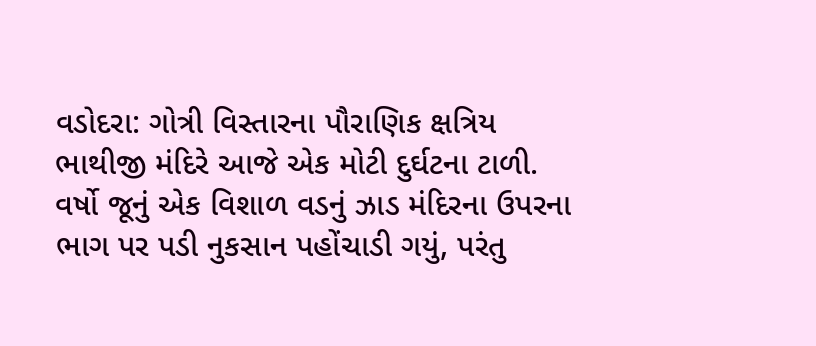વડોદરા: ગોત્રી વિસ્તારના પૌરાણિક ક્ષત્રિય ભાથીજી મંદિરે આજે એક મોટી દુર્ઘટના ટાળી. વર્ષો જૂનું એક વિશાળ વડનું ઝાડ મંદિરના ઉપરના ભાગ પર પડી નુકસાન પહોંચાડી ગયું, પરંતુ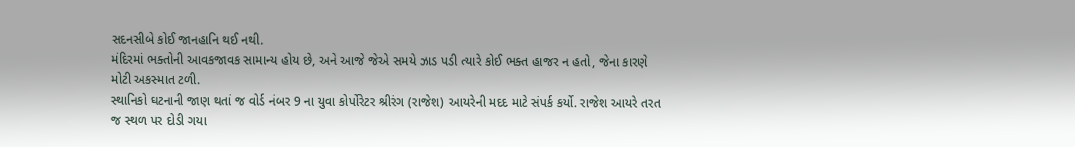સદનસીબે કોઈ જાનહાનિ થઈ નથી.
મંદિરમાં ભક્તોની આવકજાવક સામાન્ય હોય છે, અને આજે જેએ સમયે ઝાડ પડી ત્યારે કોઈ ભક્ત હાજર ન હતો, જેના કારણે મોટી અકસ્માત ટળી.
સ્થાનિકો ઘટનાની જાણ થતાં જ વોર્ડ નંબર 9 ના યુવા કોર્પોરેટર શ્રીરંગ (રાજેશ) આયરેની મદદ માટે સંપર્ક કર્યો. રાજેશ આયરે તરત જ સ્થળ પર દોડી ગયા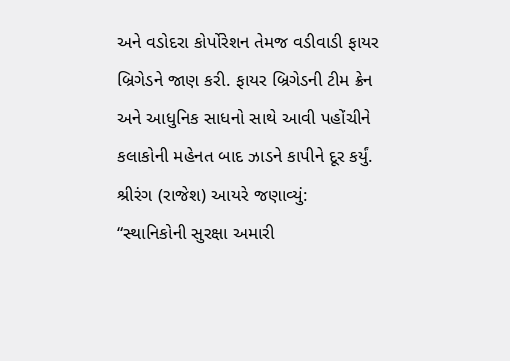અને વડોદરા કોર્પોરેશન તેમજ વડીવાડી ફાયર બ્રિગેડને જાણ કરી. ફાયર બ્રિગેડની ટીમ ક્રેન અને આધુનિક સાધનો સાથે આવી પહોંચીને કલાકોની મહેનત બાદ ઝાડને કાપીને દૂર કર્યું.
શ્રીરંગ (રાજેશ) આયરે જણાવ્યું: “સ્થાનિકોની સુરક્ષા અમારી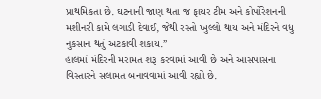પ્રાથમિકતા છે. ઘટનાની જાણ થતા જ ફાયર ટીમ અને કોર્પોરેશનની મશીનરી કામે લગાડી દેવાઈ, જેથી રસ્તો ખુલ્લો થાય અને મંદિરને વધુ નુકસાન થતું અટકાવી શકાય.”
હાલમાં મંદિરની મરામત શરૂ કરવામાં આવી છે અને આસપાસના વિસ્તારને સલામત બનાવવામાં આવી રહ્યો છે.